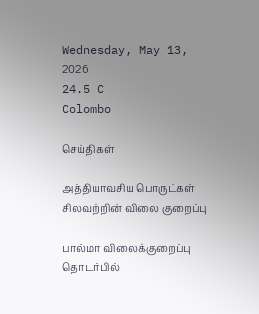Wednesday, May 13, 2026
24.5 C
Colombo

செய்திகள்

அத்தியாவசிய பொருட்கள் சிலவற்றின் விலை குறைப்பு

பால்மா விலைக்குறைப்பு தொடர்பில்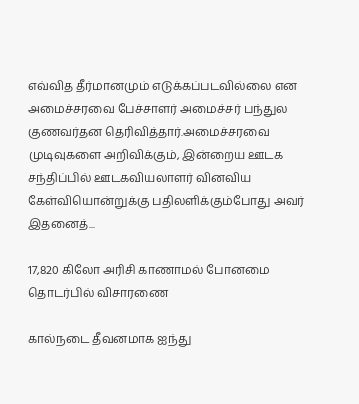எவ்வித தீர்மானமும் எடுக்கப்படவில்லை என அமைச்சரவை பேச்சாளர் அமைச்சர் பந்துல குணவர்தன தெரிவித்தார்.அமைச்சரவை முடிவுகளை அறிவிக்கும், இன்றைய ஊடக சந்திப்பில் ஊடகவியலாளர் வினவிய கேள்வியொன்றுக்கு பதிலளிக்கும்போது அவர் இதனைத்...

17,820 கிலோ அரிசி காணாமல் போனமை தொடர்பில் விசாரணை

கால்நடை தீவனமாக ஐந்து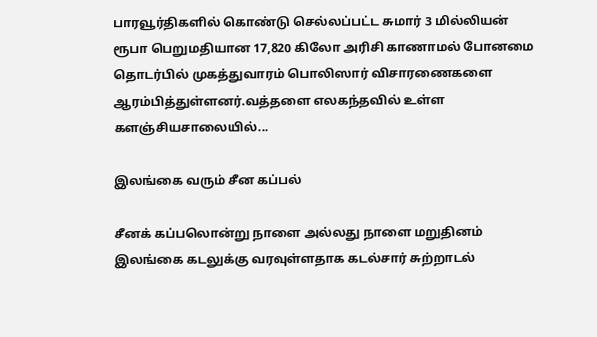பாரவூர்திகளில் கொண்டு செல்லப்பட்ட சுமார் 3 மில்லியன் ரூபா பெறுமதியான 17,820 கிலோ அரிசி காணாமல் போனமை தொடர்பில் முகத்துவாரம் பொலிஸார் விசாரணைகளை ஆரம்பித்துள்ளனர்.வத்தளை எலகந்தவில் உள்ள களஞ்சியசாலையில்...

இலங்கை வரும் சீன கப்பல்

சீனக் கப்பலொன்று நாளை அல்லது நாளை மறுதினம் இலங்கை கடலுக்கு வரவுள்ளதாக கடல்சார் சுற்றாடல்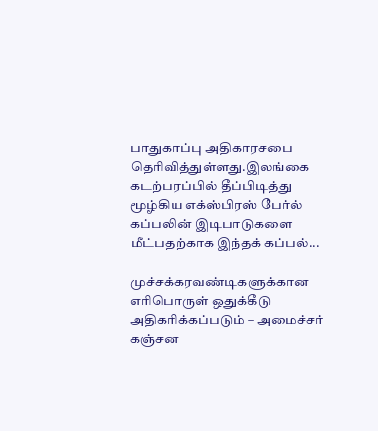பாதுகாப்பு அதிகாரசபை தெரிவித்துள்ளது.இலங்கை கடற்பரப்பில் தீப்பிடித்து மூழ்கிய எக்ஸ்பிரஸ் பேர்ல் கப்பலின் இடிபாடுகளை மீட்பதற்காக இந்தக் கப்பல்...

முச்சக்கரவண்டிகளுக்கான எரிபொருள் ஒதுக்கீடு அதிகரிக்கப்படும் – அமைச்சர் கஞ்சன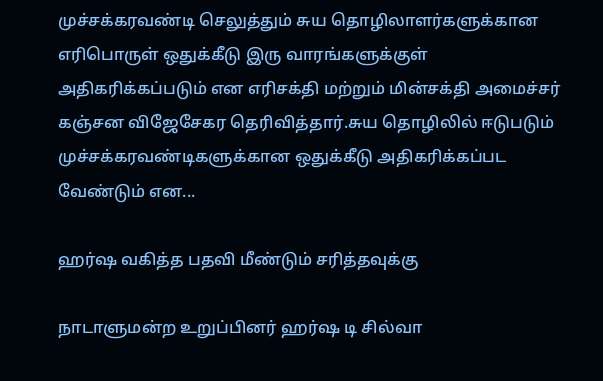முச்சக்கரவண்டி செலுத்தும் சுய தொழிலாளர்களுக்கான எரிபொருள் ஒதுக்கீடு இரு வாரங்களுக்குள் அதிகரிக்கப்படும் என எரிசக்தி மற்றும் மின்சக்தி அமைச்சர் கஞ்சன விஜேசேகர தெரிவித்தார்.சுய தொழிலில் ஈடுபடும் முச்சக்கரவண்டிகளுக்கான ஒதுக்கீடு அதிகரிக்கப்பட வேண்டும் என...

ஹர்ஷ வகித்த பதவி மீண்டும் சரித்தவுக்கு

நாடாளுமன்ற உறுப்பினர் ஹர்ஷ டி சில்வா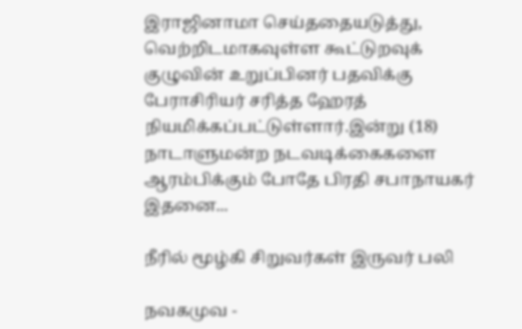இராஜினாமா செய்ததையடுத்து, வெற்றிடமாகவுள்ள கூட்டுறவுக் குழுவின் உறுப்பினர் பதவிக்கு பேராசிரியர் சரித்த ஹேரத் நியமிக்கப்பட்டுள்ளார்.இன்று (18) நாடாளுமன்ற நடவடிக்கைகளை ஆரம்பிக்கும் போதே பிரதி சபாநாயகர் இதனை...

நீரில் மூழ்கி சிறுவர்கள் இருவர் பலி

நவகமுவ -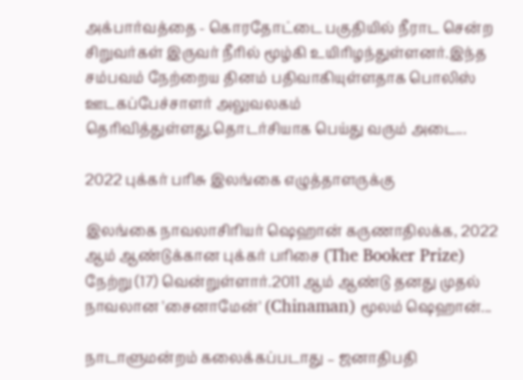அக்பார்வத்தை - கொரதோட்டை பகுதியில் நீராட சென்ற சிறுவர்கள் இருவர் நீரில் மூழ்கி உயிரிழந்துள்ளனர்.இந்த சம்பவம் நேற்றைய தினம் பதிவாகியுள்ளதாக பொலிஸ் ஊடகப்பேச்சாளர் அலுவலகம் தெரிவித்துள்ளது.தொடர்சியாக பெய்து வரும் அடை...

2022 புக்கர் பரிசு இலங்கை எழுத்தாளருக்கு

இலங்கை நாவலாசிரியர் ஷெஹான் கருணாதிலக்க, 2022 ஆம் ஆண்டுக்கான புக்கர் பரிசை (The Booker Prize) நேற்று (17) வென்றுள்ளார்.2011 ஆம் ஆண்டு தனது முதல் நாவலான 'சைனாமேன்' (Chinaman) மூலம் ஷெஹான்...

நாடாளுமன்றம் கலைக்கப்படாது – ஜனாதிபதி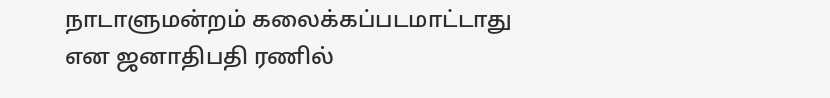நாடாளுமன்றம் கலைக்கப்படமாட்டாது என ஜனாதிபதி ரணில்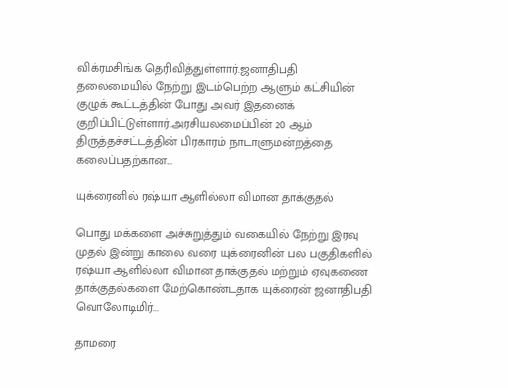விக்ரமசிங்க தெரிவித்துள்ளார்.ஜனாதிபதி தலைமையில் நேற்று இடம்பெற்ற ஆளும் கட்சியின் குழுக் கூட்டத்தின் போது அவர் இதனைக் குறிப்பிட்டுள்ளார்.அரசியலமைப்பின் 20 ஆம் திருத்தச்சட்டத்தின் பிரகாரம் நாடாளுமன்றத்தை கலைப்பதற்கான...

யுக்ரைனில் ரஷ்யா ஆளில்லா விமான தாக்குதல்

பொது மக்களை அச்சுறுத்தும் வகையில் நேற்று இரவு முதல் இன்று காலை வரை யுக்ரைனின் பல பகுதிகளில் ரஷ்யா ஆளில்லா விமான தாக்குதல் மற்றும் ஏவுகணை தாக்குதல்களை மேற்கொண்டதாக யுக்ரைன் ஜனாதிபதி வொலோடிமிர்...

தாமரை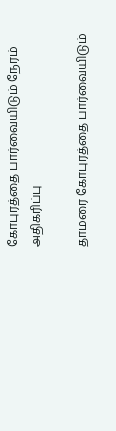கோபுரத்தை பார்வையிடும் நேரம் அதிகரிப்பு

தாமரை கோபுரத்தை பார்வையிடும்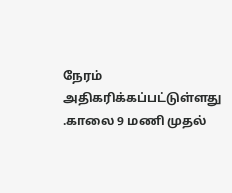நேரம் அதிகரிக்கப்பட்டுள்ளது .காலை 9 மணி முதல்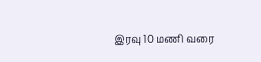இரவு 10 மணி வரை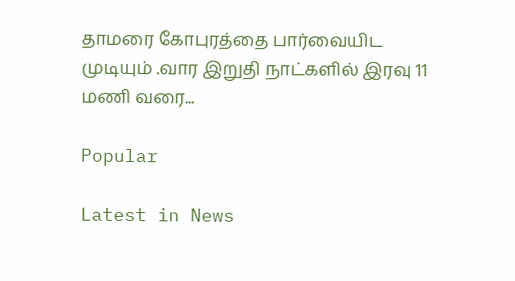தாமரை கோபுரத்தை பார்வையிட முடியும் .வார இறுதி நாட்களில் இரவு 11 மணி வரை...

Popular

Latest in News